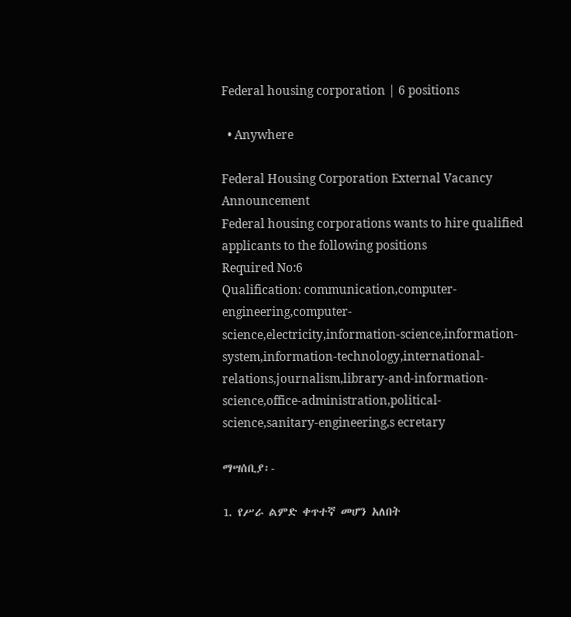Federal housing corporation | 6 positions

  • Anywhere

Federal Housing Corporation External Vacancy Announcement
Federal housing corporations wants to hire qualified applicants to the following positions
Required No:6
Qualification: communication,computer-engineering,computer-science,electricity,information-science,information-system,information-technology,international-relations,journalism,library-and-information-science,office-administration,political-science,sanitary-engineering,s ecretary

ማሣሰቢያ፡-

1. የሥራ ልምድ ቀጥተኛ መሆን አለበት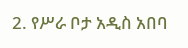2. የሥራ ቦታ አዲስ አበባ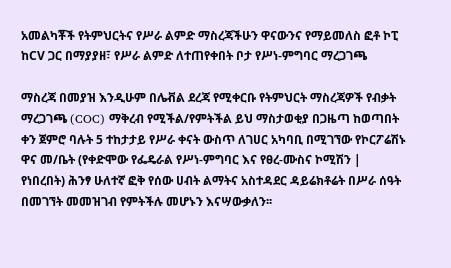አመልካቾች የትምህርትና የሥራ ልምድ ማስረጃችሁን ዋናውንና የማይመለስ ፎቶ ኮፒ ከCV ጋር በማያያዘ፣ የሥራ ልምድ ለተጠየቀበት ቦታ የሥነ-ምግባር ማረጋገጫ

ማስረጃ በመያዝ እንዲሁም በሌቭል ደረጃ የሚቀርቡ የትምህርት ማስረጃዎች የብቃት ማረጋገጫ (COC) ማቅረብ የሚችል/የምትችል ይህ ማስታወቂያ በጋዜጣ ከወጣበት ቀን ጀምሮ ባሉት 5 ተከታታይ የሥራ ቀናት ውስጥ ለገሀር አካባቢ በሚገኘው የኮርፖሬሽኑ ዋና መ/ቤት (የቀድሞው የፌዴራል የሥነ-ምግባር እና የፀረ-ሙስና ኮሚሽን | የነበረበት) ሕንፃ ሁለተኛ ፎቅ የሰው ሀብት ልማትና አስተዳደር ዳይሬክቶሬት በሥራ ሰዓት በመገኘት መመዝገብ የምትችሉ መሆኑን እናሣውቃለን፡፡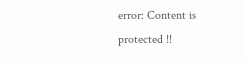error: Content is protected !!